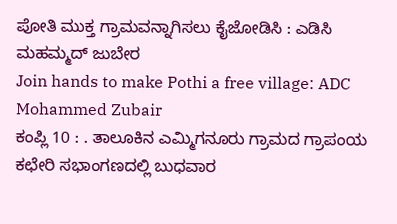ಪೋತಿ ಮುಕ್ತ ಗ್ರಾಮವನ್ನಾಗಿಸಲು ಕೈಜೋಡಿಸಿ : ಎಡಿಸಿ ಮಹಮ್ಮದ್ ಜುಬೇರ
Join hands to make Pothi a free village: ADC Mohammed Zubair
ಕಂಪ್ಲಿ 10 : . ತಾಲೂಕಿನ ಎಮ್ಮಿಗನೂರು ಗ್ರಾಮದ ಗ್ರಾಪಂಯ ಕಛೇರಿ ಸಭಾಂಗಣದಲ್ಲಿ ಬುಧವಾರ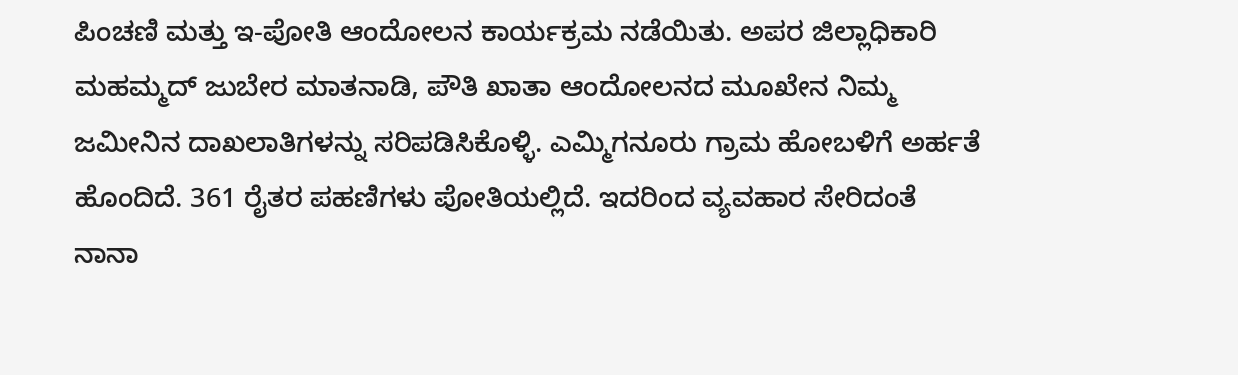ಪಿಂಚಣಿ ಮತ್ತು ಇ-ಪೋತಿ ಆಂದೋಲನ ಕಾರ್ಯಕ್ರಮ ನಡೆಯಿತು. ಅಪರ ಜಿಲ್ಲಾಧಿಕಾರಿ ಮಹಮ್ಮದ್ ಜುಬೇರ ಮಾತನಾಡಿ, ಪೌತಿ ಖಾತಾ ಆಂದೋಲನದ ಮೂಖೇನ ನಿಮ್ಮ ಜಮೀನಿನ ದಾಖಲಾತಿಗಳನ್ನು ಸರಿಪಡಿಸಿಕೊಳ್ಳಿ. ಎಮ್ಮಿಗನೂರು ಗ್ರಾಮ ಹೋಬಳಿಗೆ ಅರ್ಹತೆ ಹೊಂದಿದೆ. 361 ರೈತರ ಪಹಣಿಗಳು ಪೋತಿಯಲ್ಲಿದೆ. ಇದರಿಂದ ವ್ಯವಹಾರ ಸೇರಿದಂತೆ ನಾನಾ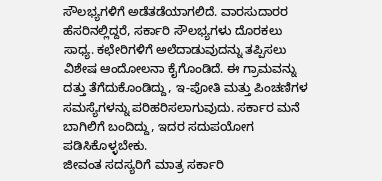ಸೌಲಭ್ಯಗಳಿಗೆ ಅಡೆತಡೆಯಾಗಲಿದೆ. ವಾರಸುದಾರರ ಹೆಸರಿನಲ್ಲಿದ್ದರೆ, ಸರ್ಕಾರಿ ಸೌಲಭ್ಯಗಳು ದೊರಕಲು ಸಾಧ್ಯ. ಕಛೇರಿಗಳಿಗೆ ಅಲೆದಾಡುವುದನ್ನು ತಪ್ಪಿಸಲು ವಿಶೇಷ ಆಂದೋಲನಾ ಕೈಗೊಂಡಿದೆ. ಈ ಗ್ರಾಮವನ್ನು ದತ್ತು ತೆಗೆದುಕೊಂಡಿದ್ದು, ಇ-ಪೋತಿ ಮತ್ತು ಪಿಂಚಣಿಗಳ ಸಮಸ್ಯೆಗಳನ್ನು ಪರಿಹರಿಸಲಾಗುವುದು. ಸರ್ಕಾರ ಮನೆ ಬಾಗಿಲಿಗೆ ಬಂದಿದ್ದು, ಇದರ ಸದುಪಯೋಗ ಪಡಿಸಿಕೊಳ್ಳಬೇಕು.
ಜೀವಂತ ಸದಸ್ಯರಿಗೆ ಮಾತ್ರ ಸರ್ಕಾರಿ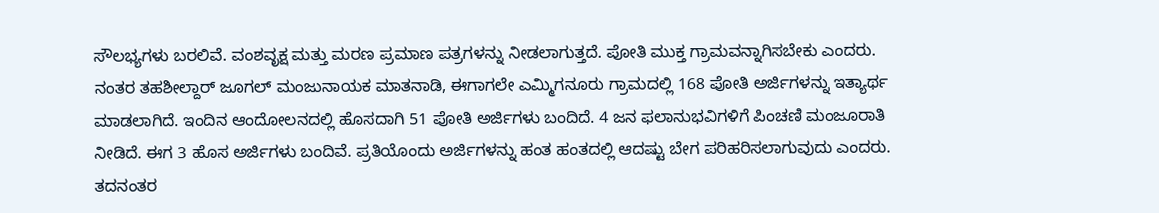ಸೌಲಭ್ಯಗಳು ಬರಲಿವೆ. ವಂಶವೃಕ್ಷ ಮತ್ತು ಮರಣ ಪ್ರಮಾಣ ಪತ್ರಗಳನ್ನು ನೀಡಲಾಗುತ್ತದೆ. ಪೋತಿ ಮುಕ್ತ ಗ್ರಾಮವನ್ನಾಗಿಸಬೇಕು ಎಂದರು. ನಂತರ ತಹಶೀಲ್ದಾರ್ ಜೂಗಲ್ ಮಂಜುನಾಯಕ ಮಾತನಾಡಿ, ಈಗಾಗಲೇ ಎಮ್ಮಿಗನೂರು ಗ್ರಾಮದಲ್ಲಿ 168 ಪೋತಿ ಅರ್ಜಿಗಳನ್ನು ಇತ್ಯಾರ್ಥ ಮಾಡಲಾಗಿದೆ. ಇಂದಿನ ಆಂದೋಲನದಲ್ಲಿ ಹೊಸದಾಗಿ 51 ಪೋತಿ ಅರ್ಜಿಗಳು ಬಂದಿದೆ. 4 ಜನ ಫಲಾನುಭವಿಗಳಿಗೆ ಪಿಂಚಣಿ ಮಂಜೂರಾತಿ ನೀಡಿದೆ. ಈಗ 3 ಹೊಸ ಅರ್ಜಿಗಳು ಬಂದಿವೆ. ಪ್ರತಿಯೊಂದು ಅರ್ಜಿಗಳನ್ನು ಹಂತ ಹಂತದಲ್ಲಿ ಆದಷ್ಟು ಬೇಗ ಪರಿಹರಿಸಲಾಗುವುದು ಎಂದರು. ತದನಂತರ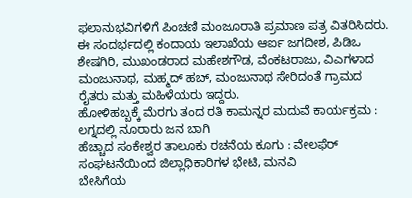ಫಲಾನುಭವಿಗಳಿಗೆ ಪಿಂಚಣಿ ಮಂಜೂರಾತಿ ಪ್ರಮಾಣ ಪತ್ರ ವಿತರಿಸಿದರು. ಈ ಸಂದರ್ಭದಲ್ಲಿ ಕಂದಾಯ ಇಲಾಖೆಯ ಆರ್ಐ ಜಗದೀಶ, ಪಿಡಿಒ ಶೇಷಗಿರಿ, ಮುಖಂಡರಾದ ಮಹೇಶಗೌಡ, ವೆಂಕಟರಾಜು, ವಿಎಗಳಾದ ಮಂಜುನಾಥ, ಮಹ್ಮದ್ ಹಬ್, ಮಂಜುನಾಥ ಸೇರಿದಂತೆ ಗ್ರಾಮದ ರೈತರು ಮತ್ತು ಮಹಿಳೆಯರು ಇದ್ದರು.
ಹೋಳಿಹಬ್ಬಕ್ಕೆ ಮೆರಗು ತಂದ ರತಿ ಕಾಮನ್ನರ ಮದುವೆ ಕಾರ್ಯಕ್ರಮ : ಲಗ್ನದಲ್ಲಿ ನೂರಾರು ಜನ ಬಾಗಿ
ಹೆಚ್ಚಾದ ಸಂಕೇಶ್ವರ ತಾಲೂಕು ರಚನೆಯ ಕೂಗು : ವೇಲಫೆರ್ ಸಂಘಟನೆಯಿಂದ ಜಿಲ್ಲಾಧಿಕಾರಿಗಳ ಭೇಟಿ, ಮನವಿ
ಬೇಸಿಗೆಯ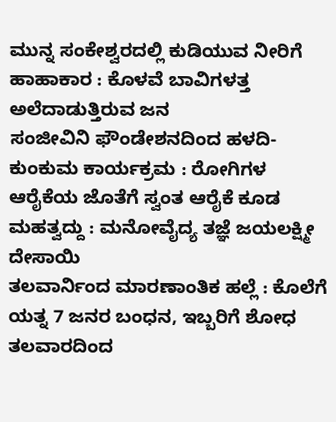ಮುನ್ನ ಸಂಕೇಶ್ವರದಲ್ಲಿ ಕುಡಿಯುವ ನೀರಿಗೆ ಹಾಹಾಕಾರ : ಕೊಳವೆ ಬಾವಿಗಳತ್ತ ಅಲೆದಾಡುತ್ತಿರುವ ಜನ
ಸಂಜೀವಿನಿ ಫೌಂಡೇಶನದಿಂದ ಹಳದಿ-ಕುಂಕುಮ ಕಾರ್ಯಕ್ರಮ : ರೋಗಿಗಳ ಆರೈಕೆಯ ಜೊತೆಗೆ ಸ್ವಂತ ಆರೈಕೆ ಕೂಡ ಮಹತ್ವದ್ದು : ಮನೋವೈದ್ಯ ತಜ್ಞೆ ಜಯಲಕ್ಷ್ಮೀ ದೇಸಾಯಿ
ತಲವಾರ್ನಿಂದ ಮಾರಣಾಂತಿಕ ಹಲ್ಲೆ : ಕೊಲೆಗೆ ಯತ್ನ 7 ಜನರ ಬಂಧನ, ಇಬ್ಬರಿಗೆ ಶೋಧ
ತಲವಾರದಿಂದ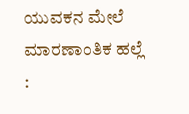ಯುವಕನ ಮೇಲೆ ಮಾರಣಾಂತಿಕ ಹಲ್ಲೆ :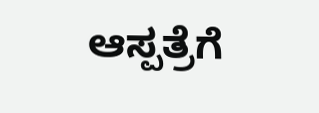ಆಸ್ಪತ್ರೆಗೆ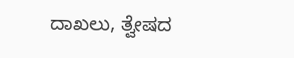ದಾಖಲು, ತ್ವೇಷದ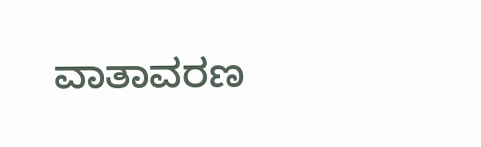ವಾತಾವರಣ